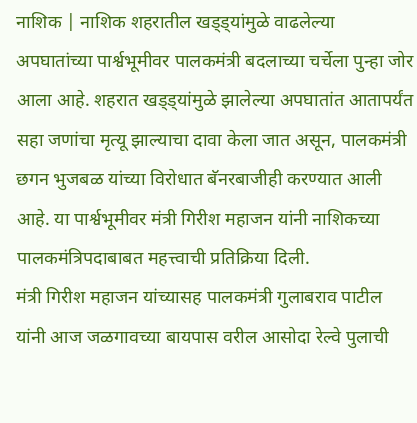नाशिक | नाशिक शहरातील खड्ड्यांमुळे वाढलेल्या अपघातांच्या पार्श्वभूमीवर पालकमंत्री बदलाच्या चर्चेला पुन्हा जोर आला आहे. शहरात खड्ड्यांमुळे झालेल्या अपघातांत आतापर्यंत सहा जणांचा मृत्यू झाल्याचा दावा केला जात असून, पालकमंत्री छगन भुजबळ यांच्या विरोधात बॅनरबाजीही करण्यात आली आहे. या पार्श्वभूमीवर मंत्री गिरीश महाजन यांनी नाशिकच्या पालकमंत्रिपदाबाबत महत्त्वाची प्रतिक्रिया दिली.
मंत्री गिरीश महाजन यांच्यासह पालकमंत्री गुलाबराव पाटील यांनी आज जळगावच्या बायपास वरील आसोदा रेल्वे पुलाची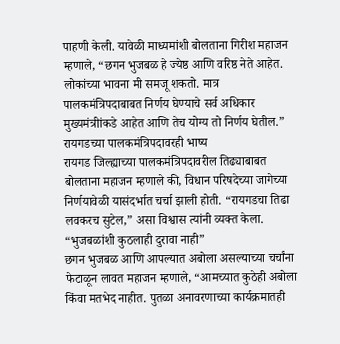पाहणी केली. यावेळी माध्यमांशी बोलताना गिरीश महाजन म्हणाले, “छगन भुजबळ हे ज्येष्ठ आणि वरिष्ठ नेते आहेत. लोकांच्या भावना मी समजू शकतो. मात्र पालकमंत्रिपदाबाबत निर्णय घेण्याचे सर्व अधिकार मुख्यमंत्रीांकडे आहेत आणि तेच योग्य तो निर्णय घेतील.”
रायगडच्या पालकमंत्रिपदावरही भाष्य
रायगड जिल्ह्याच्या पालकमंत्रिपदावरील तिढ्याबाबत बोलताना महाजन म्हणाले की, विधान परिषदेच्या जागेच्या निर्णयावेळी यासंदर्भात चर्चा झाली होती. “रायगडचा तिढा लवकरच सुटेल,” असा विश्वास त्यांनी व्यक्त केला.
“भुजबळांशी कुठलाही दुरावा नाही”
छगन भुजबळ आणि आपल्यात अबोला असल्याच्या चर्चांना फेटाळून लावत महाजन म्हणाले, “आमच्यात कुठेही अबोला किंवा मतभेद नाहीत. पुतळा अनावरणाच्या कार्यक्रमातही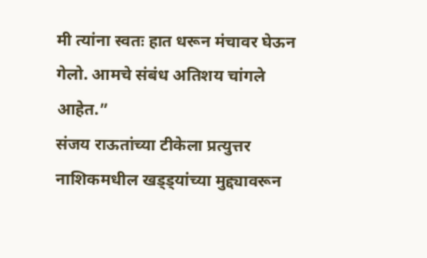मी त्यांना स्वतः हात धरून मंचावर घेऊन गेलो. आमचे संबंध अतिशय चांगले आहेत.”
संजय राऊतांच्या टीकेला प्रत्युत्तर
नाशिकमधील खड्ड्यांच्या मुद्द्यावरून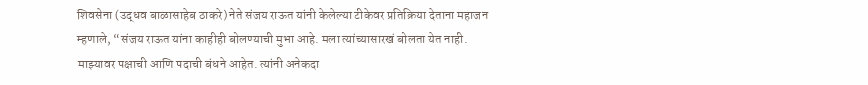शिवसेना (उद्धव बाळासाहेब ठाकरे) नेते संजय राऊत यांनी केलेल्या टीकेवर प्रतिक्रिया देताना महाजन म्हणाले, “संजय राऊत यांना काहीही बोलण्याची मुभा आहे. मला त्यांच्यासारखं बोलता येत नाही. माझ्यावर पक्षाची आणि पदाची बंधने आहेत. त्यांनी अनेकदा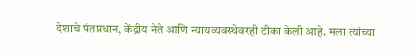देशाचे पंतप्रधान, केंद्रीय नेते आणि न्यायव्यवस्थेवरही टीका केली आहे. मला त्यांच्या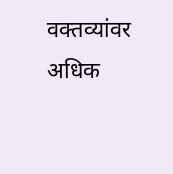वक्तव्यांवर अधिक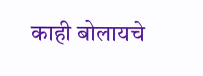काही बोलायचे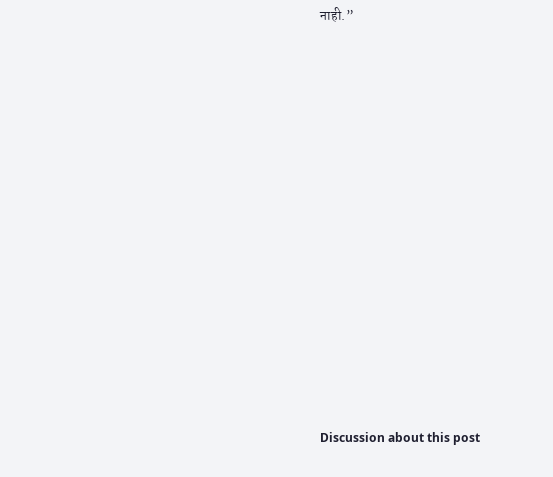नाही.”















Discussion about this post